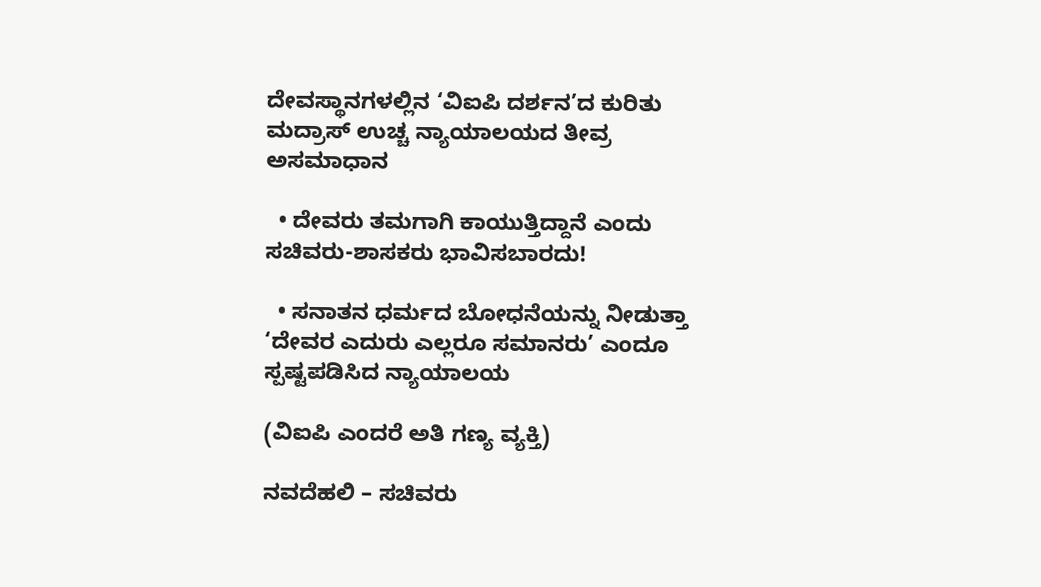ದೇವಸ್ಥಾನಗಳಲ್ಲಿನ ‘ವಿಐಪಿ ದರ್ಶನ’ದ ಕುರಿತು ಮದ್ರಾಸ್ ಉಚ್ಚ ನ್ಯಾಯಾಲಯದ ತೀವ್ರ ಅಸಮಾಧಾನ

  • ದೇವರು ತಮಗಾಗಿ ಕಾಯುತ್ತಿದ್ದಾನೆ ಎಂದು ಸಚಿವರು-ಶಾಸಕರು ಭಾವಿಸಬಾರದು!

  • ಸನಾತನ ಧರ್ಮದ ಬೋಧನೆಯನ್ನು ನೀಡುತ್ತಾ ‘ದೇವರ ಎದುರು ಎಲ್ಲರೂ ಸಮಾನರು’ ಎಂದೂ ಸ್ಪಷ್ಟಪಡಿಸಿದ ನ್ಯಾಯಾಲಯ

(ವಿಐಪಿ ಎಂದರೆ ಅತಿ ಗಣ್ಯ ವ್ಯಕ್ತಿ)

ನವದೆಹಲಿ – ಸಚಿವರು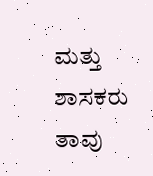ಮತ್ತು ಶಾಸಕರು ತಾವು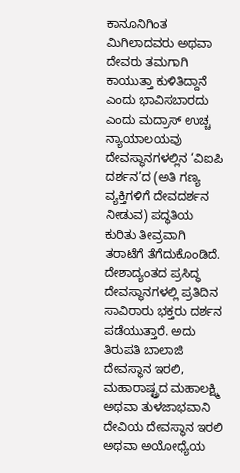ಕಾನೂನಿಗಿಂತ ಮಿಗಿಲಾದವರು ಅಥವಾ ದೇವರು ತಮಗಾಗಿ ಕಾಯುತ್ತಾ ಕುಳಿತಿದ್ದಾನೆ ಎಂದು ಭಾವಿಸಬಾರದು ಎಂದು ಮದ್ರಾಸ್ ಉಚ್ಚ ನ್ಯಾಯಾಲಯವು ದೇವಸ್ಥಾನಗಳಲ್ಲಿನ ‘ವಿಐಪಿ ದರ್ಶನ’ದ (ಅತಿ ಗಣ್ಯ ವ್ಯಕ್ತಿಗಳಿಗೆ ದೇವದರ್ಶನ ನೀಡುವ) ಪದ್ಧತಿಯ ಕುರಿತು ತೀವ್ರವಾಗಿ ತರಾಟೆಗೆ ತೆಗೆದುಕೊಂಡಿದೆ. ದೇಶಾದ್ಯಂತದ ಪ್ರಸಿದ್ಧ ದೇವಸ್ಥಾನಗಳಲ್ಲಿ ಪ್ರತಿದಿನ ಸಾವಿರಾರು ಭಕ್ತರು ದರ್ಶನ ಪಡೆಯುತ್ತಾರೆ. ಅದು ತಿರುಪತಿ ಬಾಲಾಜಿ ದೇವಸ್ಥಾನ ಇರಲಿ, ಮಹಾರಾಷ್ಟ್ರದ ಮಹಾಲಕ್ಷ್ಮಿ ಅಥವಾ ತುಳಜಾಭವಾನಿ ದೇವಿಯ ದೇವಸ್ಥಾನ ಇರಲಿ ಅಥವಾ ಅಯೋಧ್ಯೆಯ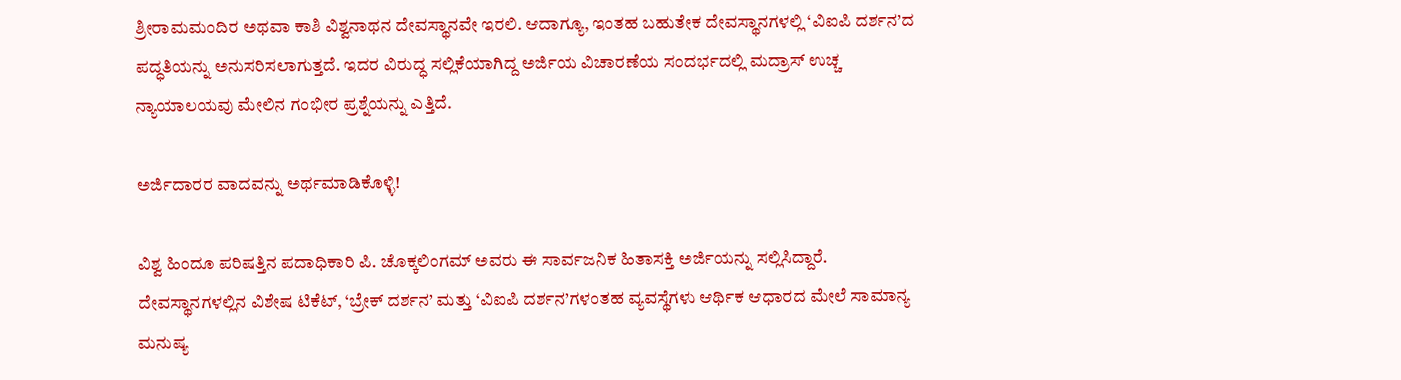ಶ್ರೀರಾಮಮಂದಿರ ಅಥವಾ ಕಾಶಿ ವಿಶ್ವನಾಥನ ದೇವಸ್ಥಾನವೇ ಇರಲಿ. ಆದಾಗ್ಯೂ, ಇಂತಹ ಬಹುತೇಕ ದೇವಸ್ಥಾನಗಳಲ್ಲಿ ‘ವಿಐಪಿ ದರ್ಶನ’ದ ಪದ್ಧತಿಯನ್ನು ಅನುಸರಿಸಲಾಗುತ್ತದೆ. ಇದರ ವಿರುದ್ಧ ಸಲ್ಲಿಕೆಯಾಗಿದ್ದ ಅರ್ಜಿಯ ವಿಚಾರಣೆಯ ಸಂದರ್ಭದಲ್ಲಿ ಮದ್ರಾಸ್ ಉಚ್ಚ ನ್ಯಾಯಾಲಯವು ಮೇಲಿನ ಗಂಭೀರ ಪ್ರಶ್ನೆಯನ್ನು ಎತ್ತಿದೆ.

ಅರ್ಜಿದಾರರ ವಾದವನ್ನು ಅರ್ಥಮಾಡಿಕೊಳ್ಳಿ!

ವಿಶ್ವ ಹಿಂದೂ ಪರಿಷತ್ತಿನ ಪದಾಧಿಕಾರಿ ಪಿ. ಚೊಕ್ಕಲಿಂಗಮ್ ಅವರು ಈ ಸಾರ್ವಜನಿಕ ಹಿತಾಸಕ್ತಿ ಅರ್ಜಿಯನ್ನು ಸಲ್ಲಿಸಿದ್ದಾರೆ. ದೇವಸ್ಥಾನಗಳಲ್ಲಿನ ವಿಶೇಷ ಟಿಕೆಟ್, ‘ಬ್ರೇಕ್ ದರ್ಶನ’ ಮತ್ತು ‘ವಿಐಪಿ ದರ್ಶನ’ಗಳಂತಹ ವ್ಯವಸ್ಥೆಗಳು ಆರ್ಥಿಕ ಆಧಾರದ ಮೇಲೆ ಸಾಮಾನ್ಯ ಮನುಷ್ಯ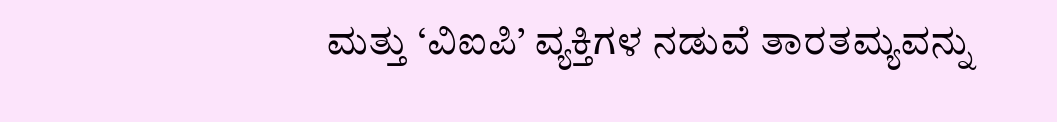ಮತ್ತು ‘ವಿಐಪಿ’ ವ್ಯಕ್ತಿಗಳ ನಡುವೆ ತಾರತಮ್ಯವನ್ನು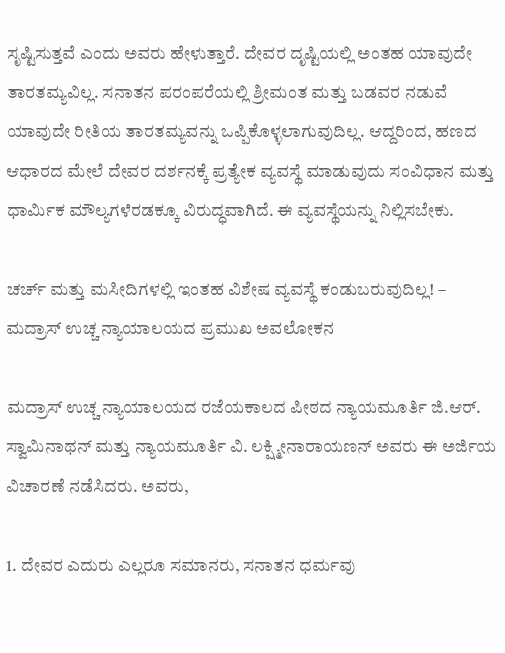ಸೃಷ್ಟಿಸುತ್ತವೆ ಎಂದು ಅವರು ಹೇಳುತ್ತಾರೆ. ದೇವರ ದೃಷ್ಟಿಯಲ್ಲಿ ಅಂತಹ ಯಾವುದೇ ತಾರತಮ್ಯವಿಲ್ಲ. ಸನಾತನ ಪರಂಪರೆಯಲ್ಲಿ ಶ್ರೀಮಂತ ಮತ್ತು ಬಡವರ ನಡುವೆ ಯಾವುದೇ ರೀತಿಯ ತಾರತಮ್ಯವನ್ನು ಒಪ್ಪಿಕೊಳ್ಳಲಾಗುವುದಿಲ್ಲ. ಆದ್ದರಿಂದ, ಹಣದ ಆಧಾರದ ಮೇಲೆ ದೇವರ ದರ್ಶನಕ್ಕೆ ಪ್ರತ್ಯೇಕ ವ್ಯವಸ್ಥೆ ಮಾಡುವುದು ಸಂವಿಧಾನ ಮತ್ತು ಧಾರ್ಮಿಕ ಮೌಲ್ಯಗಳೆರಡಕ್ಕೂ ವಿರುದ್ಧವಾಗಿದೆ. ಈ ವ್ಯವಸ್ಥೆಯನ್ನು ನಿಲ್ಲಿಸಬೇಕು.

ಚರ್ಚ್ ಮತ್ತು ಮಸೀದಿಗಳಲ್ಲಿ ಇಂತಹ ವಿಶೇಷ ವ್ಯವಸ್ಥೆ ಕಂಡುಬರುವುದಿಲ್ಲ! – ಮದ್ರಾಸ್ ಉಚ್ಚ ನ್ಯಾಯಾಲಯದ ಪ್ರಮುಖ ಅವಲೋಕನ

ಮದ್ರಾಸ್ ಉಚ್ಚ ನ್ಯಾಯಾಲಯದ ರಜೆಯಕಾಲದ ಪೀಠದ ನ್ಯಾಯಮೂರ್ತಿ ಜಿ.ಆರ್. ಸ್ವಾಮಿನಾಥನ್ ಮತ್ತು ನ್ಯಾಯಮೂರ್ತಿ ವಿ. ಲಕ್ಷ್ಮೀನಾರಾಯಣನ್ ಅವರು ಈ ಅರ್ಜಿಯ ವಿಚಾರಣೆ ನಡೆಸಿದರು. ಅವರು,

1. ದೇವರ ಎದುರು ಎಲ್ಲರೂ ಸಮಾನರು, ಸನಾತನ ಧರ್ಮವು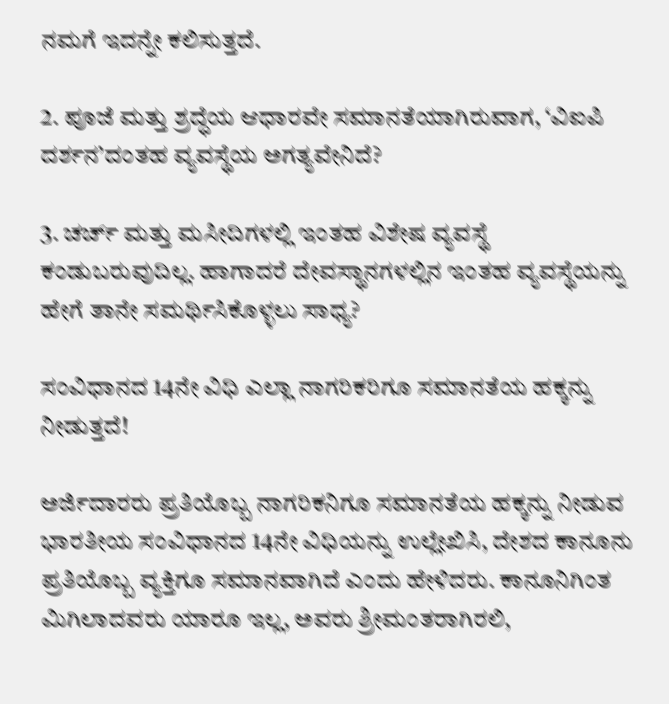ನಮಗೆ ಇದನ್ನೇ ಕಲಿಸುತ್ತದೆ.

2. ಪೂಜೆ ಮತ್ತು ಶ್ರದ್ಧೆಯ ಆಧಾರವೇ ಸಮಾನತೆಯಾಗಿರುವಾಗ, ‘ವಿಐಪಿ ದರ್ಶನ’ದಂತಹ ವ್ಯವಸ್ಥೆಯ ಅಗತ್ಯವೇನಿದೆ?

3. ಚರ್ಚ್ ಮತ್ತು ಮಸೀದಿಗಳಲ್ಲಿ ಇಂತಹ ವಿಶೇಷ ವ್ಯವಸ್ಥೆ ಕಂಡುಬರುವುದಿಲ್ಲ. ಹಾಗಾದರೆ ದೇವಸ್ಥಾನಗಳಲ್ಲಿನ ಇಂತಹ ವ್ಯವಸ್ಥೆಯನ್ನು ಹೇಗೆ ತಾನೇ ಸಮರ್ಥಿಸಿಕೊಳ್ಳಲು ಸಾಧ್ಯ?

ಸಂವಿಧಾನದ 14ನೇ ವಿಧಿ ಎಲ್ಲಾ ನಾಗರಿಕರಿಗೂ ಸಮಾನತೆಯ ಹಕ್ಕನ್ನು ನೀಡುತ್ತದೆ!

ಅರ್ಜಿದಾರರು ಪ್ರತಿಯೊಬ್ಬ ನಾಗರಿಕನಿಗೂ ಸಮಾನತೆಯ ಹಕ್ಕನ್ನು ನೀಡುವ ಭಾರತೀಯ ಸಂವಿಧಾನದ 14ನೇ ವಿಧಿಯನ್ನು ಉಲ್ಲೇಖಿಸಿ, ದೇಶದ ಕಾನೂನು ಪ್ರತಿಯೊಬ್ಬ ವ್ಯಕ್ತಿಗೂ ಸಮಾನವಾಗಿದೆ ಎಂದು ಹೇಳಿದರು. ಕಾನೂನಿಗಿಂತ ಮಿಗಿಲಾದವರು ಯಾರೂ ಇಲ್ಲ, ಅವರು ಶ್ರೀಮಂತರಾಗಿರಲಿ,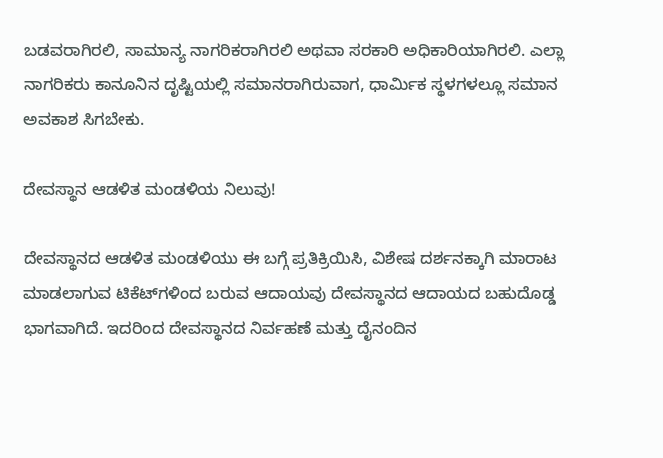ಬಡವರಾಗಿರಲಿ, ಸಾಮಾನ್ಯ ನಾಗರಿಕರಾಗಿರಲಿ ಅಥವಾ ಸರಕಾರಿ ಅಧಿಕಾರಿಯಾಗಿರಲಿ. ಎಲ್ಲಾ ನಾಗರಿಕರು ಕಾನೂನಿನ ದೃಷ್ಟಿಯಲ್ಲಿ ಸಮಾನರಾಗಿರುವಾಗ, ಧಾರ್ಮಿಕ ಸ್ಥಳಗಳಲ್ಲೂ ಸಮಾನ ಅವಕಾಶ ಸಿಗಬೇಕು.

ದೇವಸ್ಥಾನ ಆಡಳಿತ ಮಂಡಳಿಯ ನಿಲುವು!

ದೇವಸ್ಥಾನದ ಆಡಳಿತ ಮಂಡಳಿಯು ಈ ಬಗ್ಗೆ ಪ್ರತಿಕ್ರಿಯಿಸಿ, ವಿಶೇಷ ದರ್ಶನಕ್ಕಾಗಿ ಮಾರಾಟ ಮಾಡಲಾಗುವ ಟಿಕೆಟ್‌ಗಳಿಂದ ಬರುವ ಆದಾಯವು ದೇವಸ್ಥಾನದ ಆದಾಯದ ಬಹುದೊಡ್ಡ ಭಾಗವಾಗಿದೆ. ಇದರಿಂದ ದೇವಸ್ಥಾನದ ನಿರ್ವಹಣೆ ಮತ್ತು ದೈನಂದಿನ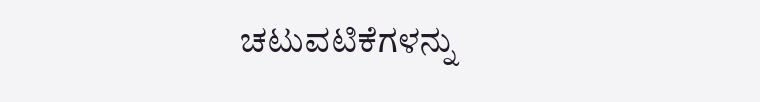ಚಟುವಟಿಕೆಗಳನ್ನು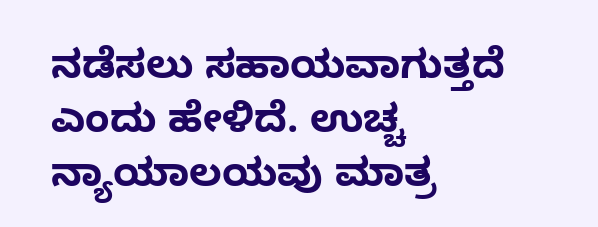ನಡೆಸಲು ಸಹಾಯವಾಗುತ್ತದೆ ಎಂದು ಹೇಳಿದೆ. ಉಚ್ಚ ನ್ಯಾಯಾಲಯವು ಮಾತ್ರ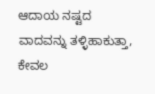ಆದಾಯ ನಷ್ಟದ ವಾದವನ್ನು ತಳ್ಳಿಹಾಕುತ್ತಾ, ಕೇವಲ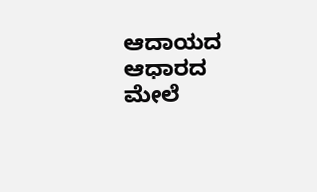ಆದಾಯದ ಆಧಾರದ ಮೇಲೆ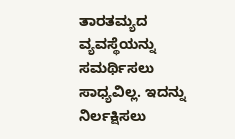ತಾರತಮ್ಯದ ವ್ಯವಸ್ಥೆಯನ್ನು ಸಮರ್ಥಿಸಲು ಸಾಧ್ಯವಿಲ್ಲ. ಇದನ್ನು ನಿರ್ಲಕ್ಷಿಸಲು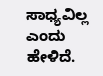ಸಾಧ್ಯವಿಲ್ಲ ಎಂದು ಹೇಳಿದೆ.